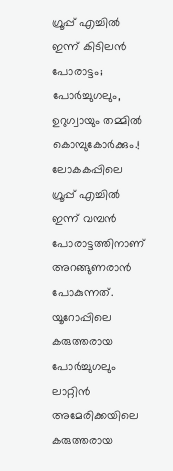ഗ്രൂപ്പ് എച്ചിൽ ഇന്ന് കിടിലൻ പോരാട്ടം; പോർച്ചുഗലും, ഉറുഗ്വായും തമ്മിൽ കൊമ്പുകോർക്കും.!
ലോകകപ്പിലെ ഗ്രൂപ്പ് എച്ചിൽ ഇന്ന് വമ്പൻ പോരാട്ടത്തിനാണ് അറങ്ങുണരാൻ പോകുന്നത്. യൂറോപ്പിലെ കരുത്തരായ പോർച്ചുഗലും ലാറ്റിൻ അമേരിക്കയിലെ കരുത്തരായ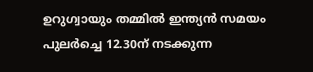ഉറുഗ്വായും തമ്മിൽ ഇന്ത്യൻ സമയം പുലർച്ചെ 12.30ന് നടക്കുന്ന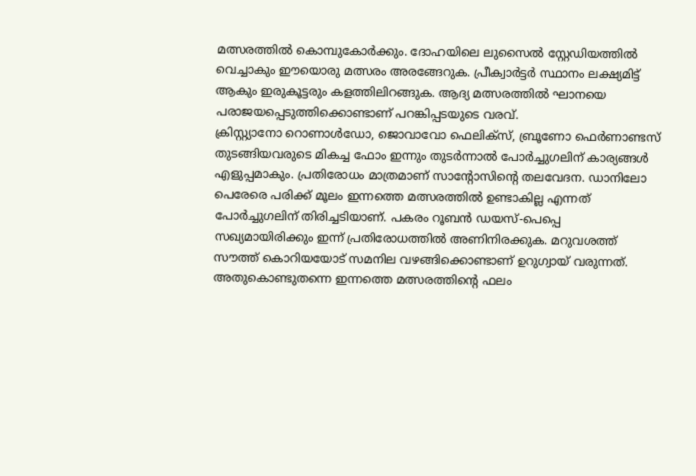മത്സരത്തിൽ കൊമ്പുകോർക്കും. ദോഹയിലെ ലുസൈൽ സ്റ്റേഡിയത്തിൽ വെച്ചാകും ഈയൊരു മത്സരം അരങ്ങേറുക. പ്രീക്വാർട്ടർ സ്ഥാനം ലക്ഷ്യമിട്ട് ആകും ഇരുകൂട്ടരും കളത്തിലിറങ്ങുക. ആദ്യ മത്സരത്തിൽ ഘാനയെ പരാജയപ്പെടുത്തിക്കൊണ്ടാണ് പറങ്കിപ്പടയുടെ വരവ്.
ക്രിസ്റ്റ്യാനോ റൊണാൾഡോ, ജൊവാവോ ഫെലിക്സ്, ബ്രൂണോ ഫെർണാണ്ടസ് തുടങ്ങിയവരുടെ മികച്ച ഫോം ഇന്നും തുടർന്നാൽ പോർച്ചുഗലിന് കാര്യങ്ങൾ എളുപ്പമാകും. പ്രതിരോധം മാത്രമാണ് സാൻ്റോസിൻ്റെ തലവേദന. ഡാനിലോ പെരേരെ പരിക്ക് മൂലം ഇന്നത്തെ മത്സരത്തിൽ ഉണ്ടാകില്ല എന്നത് പോർച്ചുഗലിന് തിരിച്ചടിയാണ്. പകരം റൂബൻ ഡയസ്-പെപ്പെ സഖ്യമായിരിക്കും ഇന്ന് പ്രതിരോധത്തിൽ അണിനിരക്കുക. മറുവശത്ത് സൗത്ത് കൊറിയയോട് സമനില വഴങ്ങിക്കൊണ്ടാണ് ഉറുഗ്വായ് വരുന്നത്. അതുകൊണ്ടുതന്നെ ഇന്നത്തെ മത്സരത്തിൻ്റെ ഫലം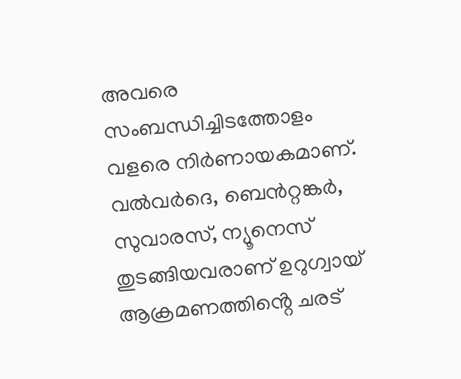അവരെ സംബന്ധിച്ചിടത്തോളം വളരെ നിർണായകമാണ്. വൽവർദെ, ബെൻറ്റങ്കർ, സുവാരസ്, ന്യൂനെസ് തുടങ്ങിയവരാണ് ഉറുഗ്വായ് ആക്രമണത്തിൻ്റെ ചരട്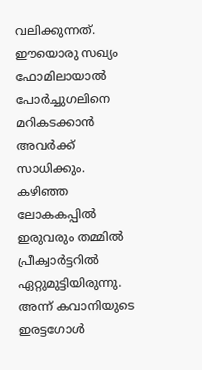വലിക്കുന്നത്. ഈയൊരു സഖ്യം ഫോമിലായാൽ പോർച്ചുഗലിനെ മറികടക്കാൻ അവർക്ക് സാധിക്കും.
കഴിഞ്ഞ ലോകകപ്പിൽ ഇരുവരും തമ്മിൽ പ്രീക്വാർട്ടറിൽ ഏറ്റുമുട്ടിയിരുന്നു. അന്ന് കവാനിയുടെ ഇരട്ടഗോൾ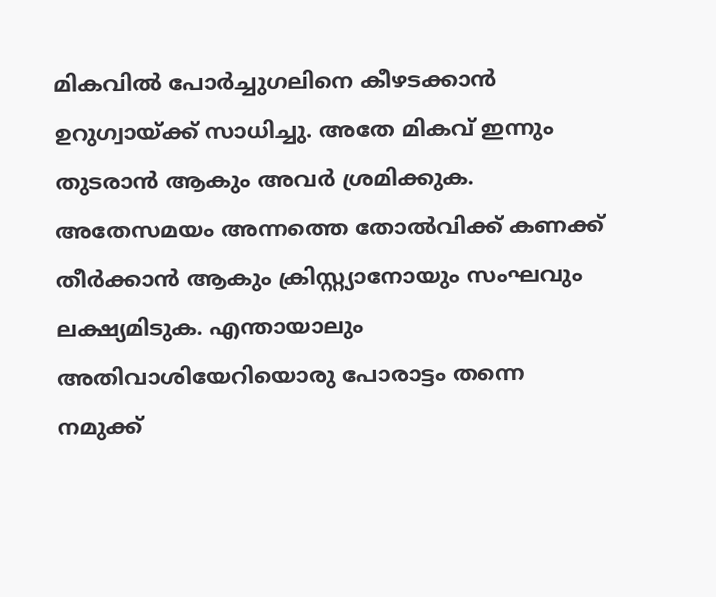മികവിൽ പോർച്ചുഗലിനെ കീഴടക്കാൻ ഉറുഗ്വായ്ക്ക് സാധിച്ചു. അതേ മികവ് ഇന്നും തുടരാൻ ആകും അവർ ശ്രമിക്കുക. അതേസമയം അന്നത്തെ തോൽവിക്ക് കണക്ക് തീർക്കാൻ ആകും ക്രിസ്റ്റ്യാനോയും സംഘവും ലക്ഷ്യമിടുക. എന്തായാലും അതിവാശിയേറിയൊരു പോരാട്ടം തന്നെ നമുക്ക്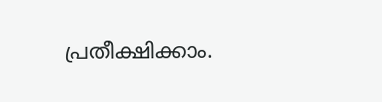പ്രതീക്ഷിക്കാം.